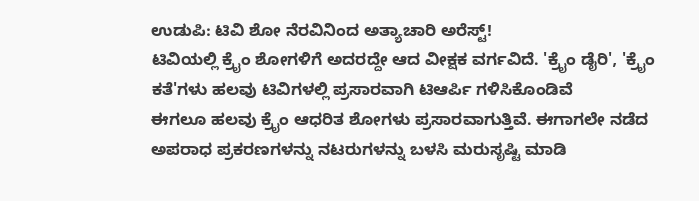ಉಡುಪಿ: ಟಿವಿ ಶೋ ನೆರವಿನಿಂದ ಅತ್ಯಾಚಾರಿ ಅರೆಸ್ಟ್!
ಟಿವಿಯಲ್ಲಿ ಕ್ರೈಂ ಶೋಗಳಿಗೆ ಅದರದ್ದೇ ಆದ ವೀಕ್ಷಕ ವರ್ಗವಿದೆ. 'ಕ್ರೈಂ ಡೈರಿ', 'ಕ್ರೈಂ ಕತೆ'ಗಳು ಹಲವು ಟಿವಿಗಳಲ್ಲಿ ಪ್ರಸಾರವಾಗಿ ಟಿಆರ್ಪಿ ಗಳಿಸಿಕೊಂಡಿವೆ
ಈಗಲೂ ಹಲವು ಕ್ರೈಂ ಆಧರಿತ ಶೋಗಳು ಪ್ರಸಾರವಾಗುತ್ತಿವೆ. ಈಗಾಗಲೇ ನಡೆದ ಅಪರಾಧ ಪ್ರಕರಣಗಳನ್ನು ನಟರುಗಳನ್ನು ಬಳಸಿ ಮರುಸೃಷ್ಟಿ ಮಾಡಿ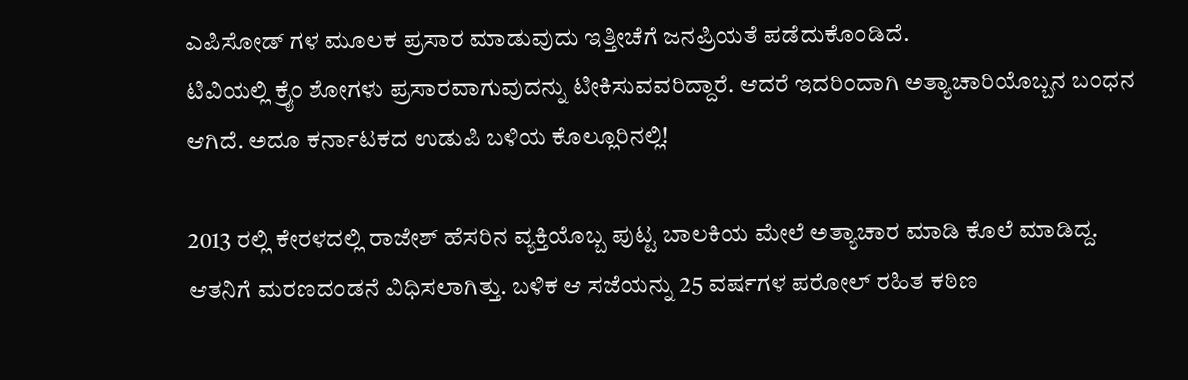ಎಪಿಸೋಡ್ ಗಳ ಮೂಲಕ ಪ್ರಸಾರ ಮಾಡುವುದು ಇತ್ತೀಚೆಗೆ ಜನಪ್ರಿಯತೆ ಪಡೆದುಕೊಂಡಿದೆ.
ಟಿವಿಯಲ್ಲಿ ಕ್ರೈಂ ಶೋಗಳು ಪ್ರಸಾರವಾಗುವುದನ್ನು ಟೀಕಿಸುವವರಿದ್ದಾರೆ. ಆದರೆ ಇದರಿಂದಾಗಿ ಅತ್ಯಾಚಾರಿಯೊಬ್ಬನ ಬಂಧನ ಆಗಿದೆ. ಅದೂ ಕರ್ನಾಟಕದ ಉಡುಪಿ ಬಳಿಯ ಕೊಲ್ಲೂರಿನಲ್ಲಿ!

2013 ರಲ್ಲಿ ಕೇರಳದಲ್ಲಿ ರಾಜೇಶ್ ಹೆಸರಿನ ವ್ಯಕ್ತಿಯೊಬ್ಬ ಪುಟ್ಟ ಬಾಲಕಿಯ ಮೇಲೆ ಅತ್ಯಾಚಾರ ಮಾಡಿ ಕೊಲೆ ಮಾಡಿದ್ದ. ಆತನಿಗೆ ಮರಣದಂಡನೆ ವಿಧಿಸಲಾಗಿತ್ತು. ಬಳಿಕ ಆ ಸಜೆಯನ್ನು 25 ವರ್ಷಗಳ ಪರೋಲ್ ರಹಿತ ಕಠಿಣ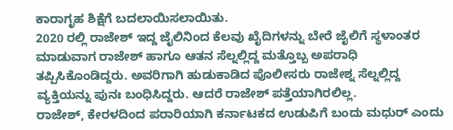ಕಾರಾಗೃಹ ಶಿಕ್ಷೆಗೆ ಬದಲಾಯಿಸಲಾಯಿತು.
2020 ರಲ್ಲಿ ರಾಜೇಶ್ ಇದ್ದ ಜೈಲಿನಿಂದ ಕೆಲವು ಖೈದಿಗಳನ್ನು ಬೇರೆ ಜೈಲಿಗೆ ಸ್ಥಳಾಂತರ ಮಾಡುವಾಗ ರಾಜೇಶ್ ಹಾಗೂ ಆತನ ಸೆಲ್ನಲ್ಲಿದ್ದ ಮತ್ತೊಬ್ಬ ಅಪರಾಧಿ ತಪ್ಪಿಸಿಕೊಂಡಿದ್ದರು. ಅವರಿಗಾಗಿ ಹುಡುಕಾಡಿದ ಪೊಲೀಸರು ರಾಜೇಶ್ನ ಸೆಲ್ನಲ್ಲಿದ್ದ ವ್ಯಕ್ತಿಯನ್ನು ಪುನಃ ಬಂಧಿಸಿದ್ದರು. ಆದರೆ ರಾಜೇಶ್ ಪತ್ತೆಯಾಗಿರಲಿಲ್ಲ.
ರಾಜೇಶ್, ಕೇರಳದಿಂದ ಪರಾರಿಯಾಗಿ ಕರ್ನಾಟಕದ ಉಡುಪಿಗೆ ಬಂದು ಮಧುರ್ ಎಂದು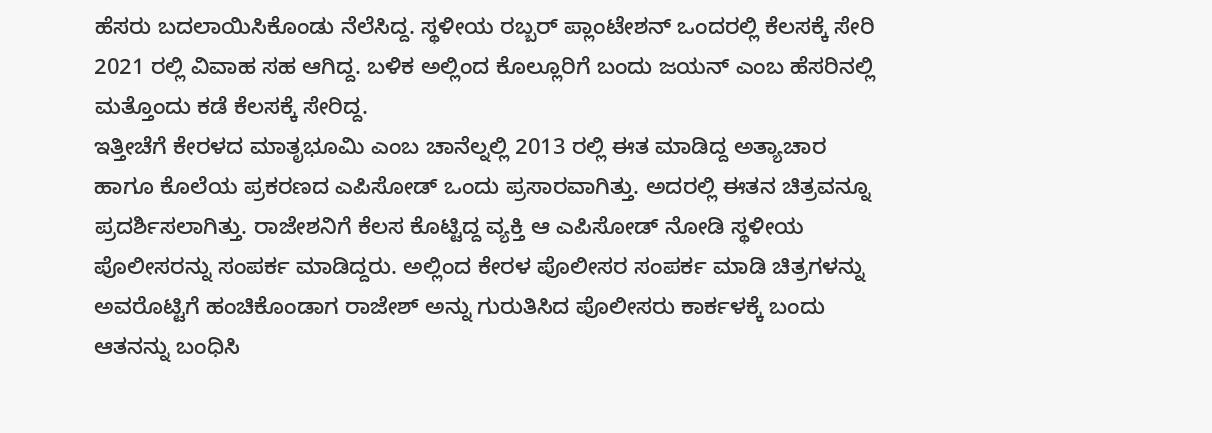ಹೆಸರು ಬದಲಾಯಿಸಿಕೊಂಡು ನೆಲೆಸಿದ್ದ. ಸ್ಥಳೀಯ ರಬ್ಬರ್ ಪ್ಲಾಂಟೇಶನ್ ಒಂದರಲ್ಲಿ ಕೆಲಸಕ್ಕೆ ಸೇರಿ 2021 ರಲ್ಲಿ ವಿವಾಹ ಸಹ ಆಗಿದ್ದ. ಬಳಿಕ ಅಲ್ಲಿಂದ ಕೊಲ್ಲೂರಿಗೆ ಬಂದು ಜಯನ್ ಎಂಬ ಹೆಸರಿನಲ್ಲಿ ಮತ್ತೊಂದು ಕಡೆ ಕೆಲಸಕ್ಕೆ ಸೇರಿದ್ದ.
ಇತ್ತೀಚೆಗೆ ಕೇರಳದ ಮಾತೃಭೂಮಿ ಎಂಬ ಚಾನೆಲ್ನಲ್ಲಿ 2013 ರಲ್ಲಿ ಈತ ಮಾಡಿದ್ದ ಅತ್ಯಾಚಾರ ಹಾಗೂ ಕೊಲೆಯ ಪ್ರಕರಣದ ಎಪಿಸೋಡ್ ಒಂದು ಪ್ರಸಾರವಾಗಿತ್ತು. ಅದರಲ್ಲಿ ಈತನ ಚಿತ್ರವನ್ನೂ ಪ್ರದರ್ಶಿಸಲಾಗಿತ್ತು. ರಾಜೇಶನಿಗೆ ಕೆಲಸ ಕೊಟ್ಟಿದ್ದ ವ್ಯಕ್ತಿ ಆ ಎಪಿಸೋಡ್ ನೋಡಿ ಸ್ಥಳೀಯ ಪೊಲೀಸರನ್ನು ಸಂಪರ್ಕ ಮಾಡಿದ್ದರು. ಅಲ್ಲಿಂದ ಕೇರಳ ಪೊಲೀಸರ ಸಂಪರ್ಕ ಮಾಡಿ ಚಿತ್ರಗಳನ್ನು ಅವರೊಟ್ಟಿಗೆ ಹಂಚಿಕೊಂಡಾಗ ರಾಜೇಶ್ ಅನ್ನು ಗುರುತಿಸಿದ ಪೊಲೀಸರು ಕಾರ್ಕಳಕ್ಕೆ ಬಂದು ಆತನನ್ನು ಬಂಧಿಸಿ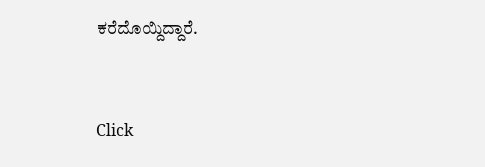ಕರೆದೊಯ್ದಿದ್ದಾರೆ.


Click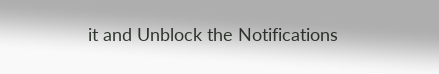it and Unblock the Notifications